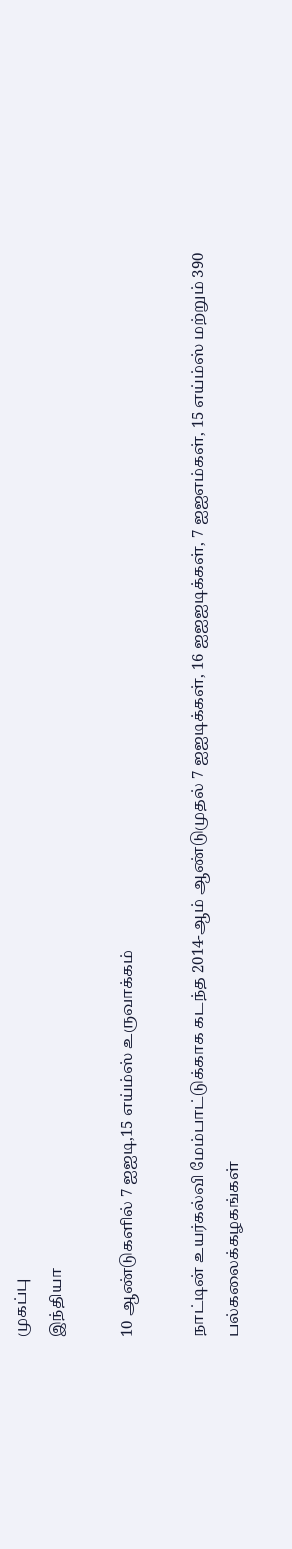முகப்பு
இந்தியா

10 ஆண்டுகளில் 7 ஐஐடி,15 எய்ம்ஸ் உருவாக்கம்

நாட்டின் உயர்கல்வி மேம்பாட்டுக்காக கடந்த 2014-ஆம் ஆண்டுமுதல் 7 ஐஐடிக்கள், 16 ஐஐஐடிக்கள், 7 ஐஐஎம்கள், 15 எய்ம்ஸ் மற்றும் 390 பல்கலைக்கழகங்கள்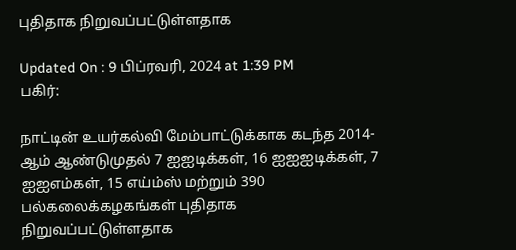புதிதாக நிறுவப்பட்டுள்ளதாக

Updated On : 9 பிப்ரவரி, 2024 at 1:39 PM
பகிர்:

நாட்டின் உயர்கல்வி மேம்பாட்டுக்காக கடந்த 2014-ஆம் ஆண்டுமுதல் 7 ஐஐடிக்கள், 16 ஐஐஐடிக்கள், 7 ஐஐஎம்கள், 15 எய்ம்ஸ் மற்றும் 390 பல்கலைக்கழகங்கள் புதிதாக நிறுவப்பட்டுள்ளதாக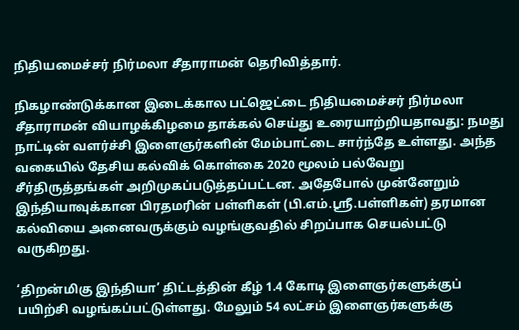நிதியமைச்சர் நிர்மலா சீதாராமன் தெரிவித்தார்.

நிகழாண்டுக்கான இடைக்கால பட்ஜெட்டை நிதியமைச்சர் நிர்மலா சீதாராமன் வியாழக்கிழமை தாக்கல் செய்து உரையாற்றியதாவது: நமது நாட்டின் வளர்ச்சி இளைஞர்களின் மேம்பாட்டை சார்ந்தே உள்ளது. அந்த வகையில் தேசிய கல்விக் கொள்கை 2020 மூலம் பல்வேறு சீர்திருத்தங்கள் அறிமுகப்படுத்தப்பட்டன. அதேபோல் முன்னேறும் இந்தியாவுக்கான பிரதமரின் பள்ளிகள் (பி.எம்.ஸ்ரீ.பள்ளிகள்) தரமான கல்வியை அனைவருக்கும் வழங்குவதில் சிறப்பாக செயல்பட்டு வருகிறது.

‘திறன்மிகு இந்தியா’ திட்டத்தின் கீழ் 1.4 கோடி இளைஞர்களுக்குப் பயிற்சி வழங்கப்பட்டுள்ளது. மேலும் 54 லட்சம் இளைஞர்களுக்கு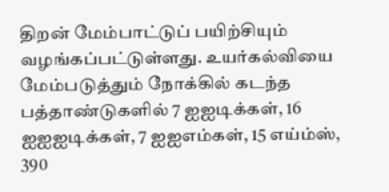திறன் மேம்பாட்டுப் பயிற்சியும் வழங்கப்பட்டுள்ளது. உயர்கல்வியை மேம்படுத்தும் நோக்கில் கடந்த பத்தாண்டுகளில் 7 ஐஐடிக்கள், 16 ஐஐஐடிக்கள், 7 ஐஐஎம்கள், 15 எய்ம்ஸ், 390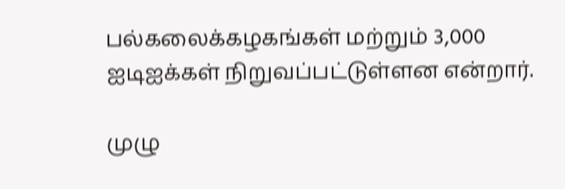பல்கலைக்கழகங்கள் மற்றும் 3,000 ஐடிஐக்கள் நிறுவப்பட்டுள்ளன என்றார்.

முழு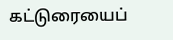கட்டுரையைப்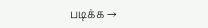படிக்க →